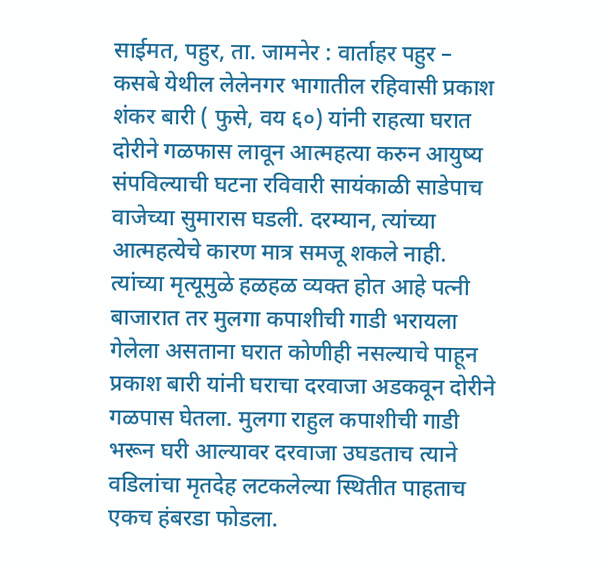साईमत, पहुर, ता. जामनेर : वार्ताहर पहुर – कसबे येथील लेलेनगर भागातील रहिवासी प्रकाश शंकर बारी ( फुसे, वय ६०) यांनी राहत्या घरात दोरीने गळफास लावून आत्महत्या करुन आयुष्य संपविल्याची घटना रविवारी सायंकाळी साडेपाच वाजेच्या सुमारास घडली. दरम्यान, त्यांच्या आत्महत्येचे कारण मात्र समजू शकले नाही. त्यांच्या मृत्यूमुळे हळहळ व्यक्त होत आहे पत्नी बाजारात तर मुलगा कपाशीची गाडी भरायला गेलेला असताना घरात कोणीही नसल्याचे पाहून प्रकाश बारी यांनी घराचा दरवाजा अडकवून दोरीने गळपास घेतला. मुलगा राहुल कपाशीची गाडी भरून घरी आल्यावर दरवाजा उघडताच त्याने वडिलांचा मृतदेह लटकलेल्या स्थितीत पाहताच एकच हंबरडा फोडला.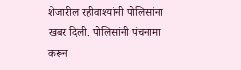शेजारील रहीवाश्यांनी पोलिसांना खबर दिली. पोलिसांनी पंचनामा करून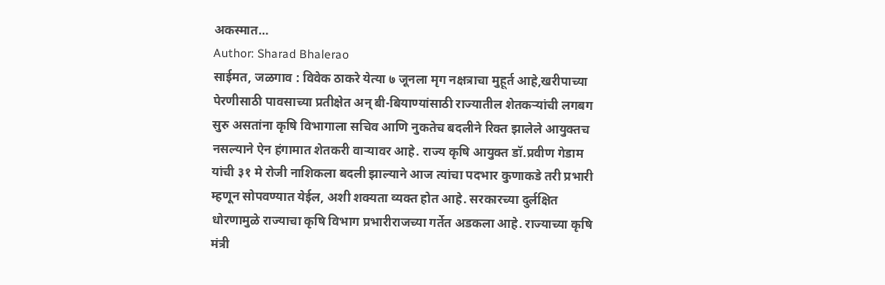अकस्मात…
Author: Sharad Bhalerao
साईमत, जळगाव : विवेक ठाकरे येत्या ७ जूनला मृग नक्षत्राचा मुहूर्त आहे,खरीपाच्या पेरणीसाठी पावसाच्या प्रतीक्षेत अन् बी-बियाण्यांसाठी राज्यातील शेतकऱ्यांची लगबग सुरु असतांना कृषि विभागाला सचिव आणि नुकतेच बदलीने रिक्त झालेले आयुक्तच नसल्याने ऐन हंगामात शेतकरी वाऱ्यावर आहे. राज्य कृषि आयुक्त डॉ.प्रवीण गेडाम यांची ३१ मे रोजी नाशिकला बदली झाल्याने आज त्यांचा पदभार कुणाकडे तरी प्रभारी म्हणून सोपवण्यात येईल, अशी शक्यता व्यक्त होत आहे. सरकारच्या दुर्लक्षित धोरणामुळे राज्याचा कृषि विभाग प्रभारीराजच्या गर्तेत अडकला आहे. राज्याच्या कृषि मंत्री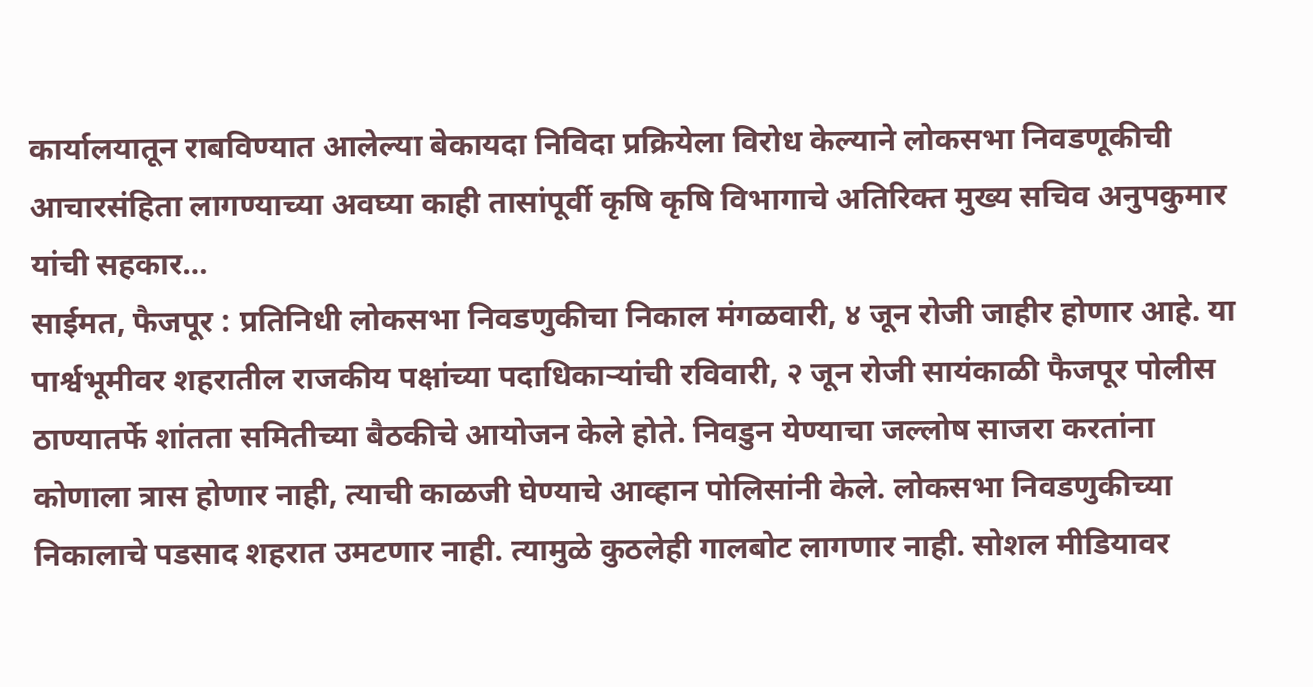कार्यालयातून राबविण्यात आलेल्या बेकायदा निविदा प्रक्रियेला विरोध केल्याने लोकसभा निवडणूकीची आचारसंहिता लागण्याच्या अवघ्या काही तासांपूर्वी कृषि कृषि विभागाचे अतिरिक्त मुख्य सचिव अनुपकुमार यांची सहकार…
साईमत, फैजपूर : प्रतिनिधी लोकसभा निवडणुकीचा निकाल मंगळवारी, ४ जून रोजी जाहीर होणार आहे. या पार्श्वभूमीवर शहरातील राजकीय पक्षांच्या पदाधिकाऱ्यांची रविवारी, २ जून रोजी सायंकाळी फैजपूर पोलीस ठाण्यातर्फे शांतता समितीच्या बैठकीचे आयोजन केले होते. निवडुन येण्याचा जल्लोष साजरा करतांना कोणाला त्रास होणार नाही, त्याची काळजी घेण्याचे आव्हान पोलिसांनी केले. लोकसभा निवडणुकीच्या निकालाचे पडसाद शहरात उमटणार नाही. त्यामुळे कुठलेही गालबोट लागणार नाही. सोशल मीडियावर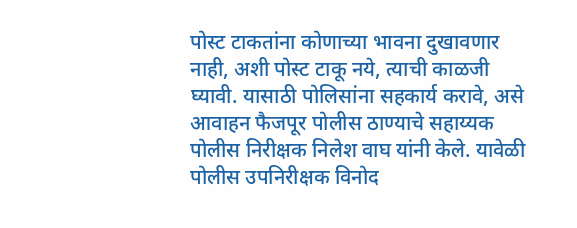पोस्ट टाकतांना कोणाच्या भावना दुखावणार नाही, अशी पोस्ट टाकू नये, त्याची काळजी घ्यावी. यासाठी पोलिसांना सहकार्य करावे, असे आवाहन फैजपूर पोलीस ठाण्याचे सहाय्यक पोलीस निरीक्षक निलेश वाघ यांनी केले. यावेळी पोलीस उपनिरीक्षक विनोद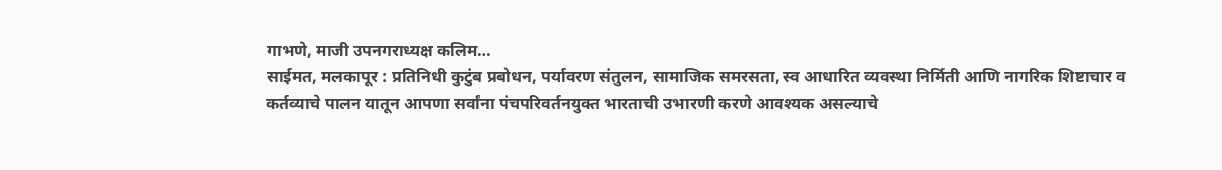गाभणे, माजी उपनगराध्यक्ष कलिम…
साईमत, मलकापूर : प्रतिनिधी कुटुंब प्रबोधन, पर्यावरण संतुलन, सामाजिक समरसता, स्व आधारित व्यवस्था निर्मिती आणि नागरिक शिष्टाचार व कर्तव्याचे पालन यातून आपणा सर्वांना पंचपरिवर्तनयुक्त भारताची उभारणी करणे आवश्यक असल्याचे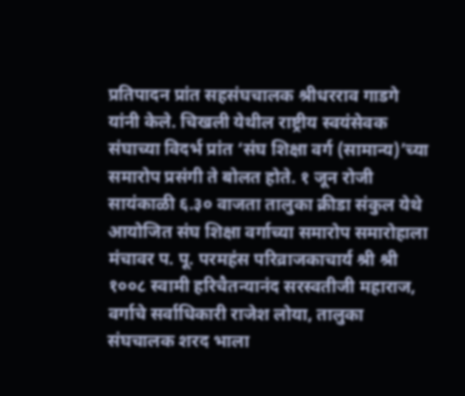प्रतिपादन प्रांत सहसंघचालक श्रीधरराव गाडगे यांनी केले. चिखली येथील राष्ट्रीय स्वयंसेवक संघाच्या विदर्भ प्रांत ‘संघ शिक्षा वर्ग (सामान्य)’च्या समारोप प्रसंगी ते बोलत होते. १ जून रोजी सायंकाळी ६.३० वाजता तालुका क्रीडा संकुल येथे आयोजित संघ शिक्षा वर्गाच्या समारोप समारोहाला मंचावर प. पू. परमहंस परिव्राजकाचार्य श्री श्री १००८ स्वामी हरिचैतन्यानंद सरस्वतीजी महाराज, वर्गाचे सर्वाधिकारी राजेश लोया, तालुका संघचालक शरद भाला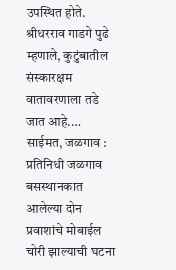उपस्थित होते. श्रीधरराव गाडगे पुढे म्हणाले, कुटुंबातील संस्कारक्षम वातावरणाला तडे जात आहे.…
साईमत, जळगाव : प्रतिनिधी जळगाव बसस्थानकात आलेल्या दोन प्रवाशांचे मोबाईल चोरी झाल्याची घटना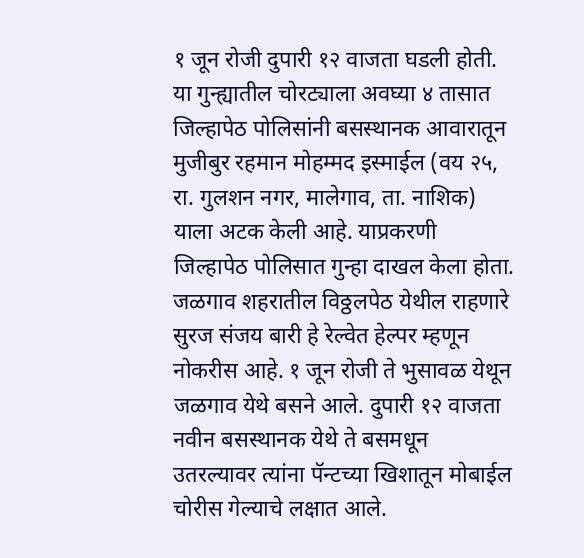१ जून रोजी दुपारी १२ वाजता घडली होती. या गुन्ह्यातील चोरट्याला अवघ्या ४ तासात जिल्हापेठ पोलिसांनी बसस्थानक आवारातून मुजीबुर रहमान मोहम्मद इस्माईल (वय २५, रा. गुलशन नगर, मालेगाव, ता. नाशिक) याला अटक केली आहे. याप्रकरणी जिल्हापेठ पोलिसात गुन्हा दाखल केला होता. जळगाव शहरातील विठ्ठलपेठ येथील राहणारे सुरज संजय बारी हे रेल्वेत हेल्पर म्हणून नोकरीस आहे. १ जून रोजी ते भुसावळ येथून जळगाव येथे बसने आले. दुपारी १२ वाजता नवीन बसस्थानक येथे ते बसमधून उतरल्यावर त्यांना पॅन्टच्या खिशातून मोबाईल चोरीस गेल्याचे लक्षात आले.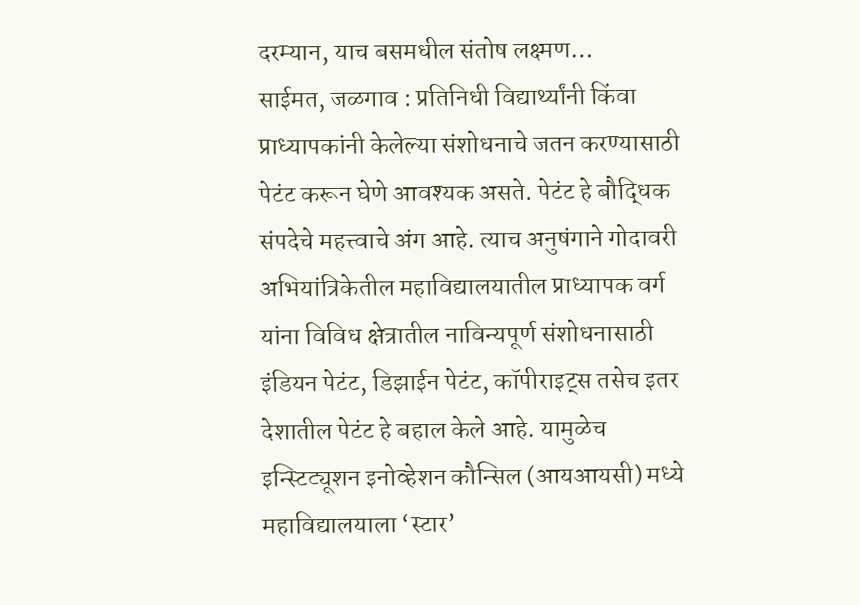दरम्यान, याच बसमधील संतोष लक्ष्मण…
साईमत, जळगाव : प्रतिनिधी विद्यार्थ्यांनी किंवा प्राध्यापकांनी केलेल्या संशोधनाचे जतन करण्यासाठी पेटंट करून घेणे आवश्यक असते. पेटंट हे बौद्धिक संपदेचे महत्त्वाचे अंग आहे. त्याच अनुषंगाने गोदावरी अभियांत्रिकेतील महाविद्यालयातील प्राध्यापक वर्ग यांना विविध क्षेत्रातील नाविन्यपूर्ण संशोधनासाठी इंडियन पेटंट, डिझाईन पेटंट, कॉपीराइट्स तसेच इतर देशातील पेटंट हे बहाल केले आहे. यामुळेच इन्स्टिट्यूशन इनोव्हेशन कौन्सिल (आयआयसी) मध्ये महाविद्यालयाला ‘स्टार’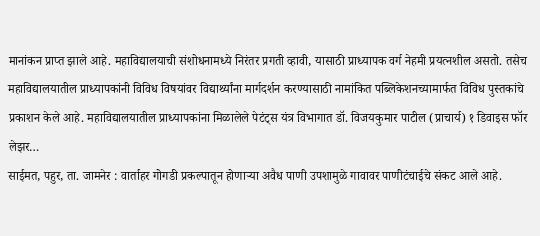मानांकन प्राप्त झाले आहे. महाविद्यालयाची संशोधनामध्ये निरंतर प्रगती व्हावी, यासाठी प्राध्यापक वर्ग नेहमी प्रयत्नशील असतो. तसेच महाविद्यालयातील प्राध्यापकांनी विविध विषयांवर विद्यार्थ्यांना मार्गदर्शन करण्यासाठी नामांकित पब्लिकेशनच्यामार्फत विविध पुस्तकांचे प्रकाशन केले आहे. महाविद्यालयातील प्राध्यापकांना मिळालेले पेटंट्स यंत्र विभागात डॉ. विजयकुमार पाटील (प्राचार्य) १ डिवाइस फॉर लेझर…
साईमत, पहुर, ता. जामनेर : वार्ताहर गोगडी प्रकल्पातून होणाऱ्या अवैध पाणी उपशामुळे गावावर पाणीटंचाईचे संकट आले आहे.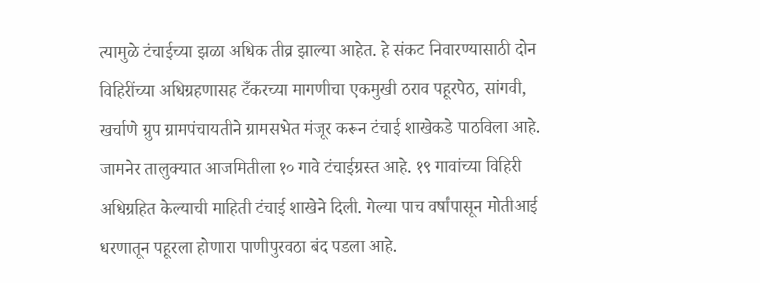त्यामुळे टंचाईच्या झळा अधिक तीव्र झाल्या आहेत. हे संकट निवारण्यासाठी दोन विहिरींच्या अधिग्रहणासह टँकरच्या मागणीचा एकमुखी ठराव पहूरपेठ, सांगवी, खर्चाणे ग्रुप ग्रामपंचायतीने ग्रामसभेत मंजूर करून टंचाई शाखेकडे पाठविला आहे. जामनेर तालुक्यात आजमितीला १० गावे टंचाईग्रस्त आहे. १९ गावांच्या विहिरी अधिग्रहित केल्याची माहिती टंचाई शाखेने दिली. गेल्या पाच वर्षांपासून मोतीआई धरणातून पहूरला होणारा पाणीपुरवठा बंद पडला आहे.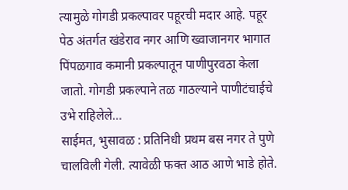त्यामुळे गोगडी प्रकल्पावर पहूरची मदार आहे. पहूर पेठ अंतर्गत खंडेराव नगर आणि ख्वाजानगर भागात पिंपळगाव कमानी प्रकल्पातून पाणीपुरवठा केला जातो. गोगडी प्रकल्पाने तळ गाठल्याने पाणीटंचाईचे उभे राहिलेले…
साईमत, भुसावळ : प्रतिनिधी प्रथम बस नगर ते पुणे चालविली गेली. त्यावेळी फक्त आठ आणे भाडे होते.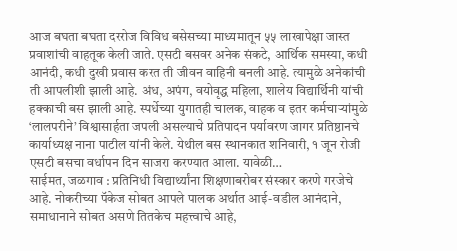आज बघता बघता दररोज विविध बसेसच्या माध्यमातून ५५ लाखापेक्षा जास्त प्रवाशांची वाहतूक केली जाते. एसटी बसवर अनेक संकटे, आर्थिक समस्या, कधी आनंदी, कधी दुखी प्रवास करत ती जीवन वाहिनी बनली आहे. त्यामुळे अनेकांची ती आपलीशी झाली आहे. अंध, अपंग, वयोवृद्ध महिला, शालेय विद्यार्थिनी यांची हक्काची बस झाली आहे. स्पर्धेच्या युगातही चालक, वाहक व इतर कर्मचाऱ्यांमुळे ‘लालपरीने’ विश्वासार्हता जपली असल्याचे प्रतिपादन पर्यावरण जागर प्रतिष्ठानचे कार्याध्यक्ष नाना पाटील यांनी केले. येथील बस स्थानकात शनिवारी, १ जून रोजी एसटी बसचा वर्धापन दिन साजरा करण्यात आला. यावेळी…
साईमत, जळगाव : प्रतिनिधी विद्यार्थ्यांना शिक्षणाबरोबर संस्कार करणे गरजेचे आहे. नोकरीच्या पॅकेज सोबत आपले पालक अर्थात आई-वडील आनंदाने, समाधानाने सोबत असणे तितकेच महत्त्वाचे आहे,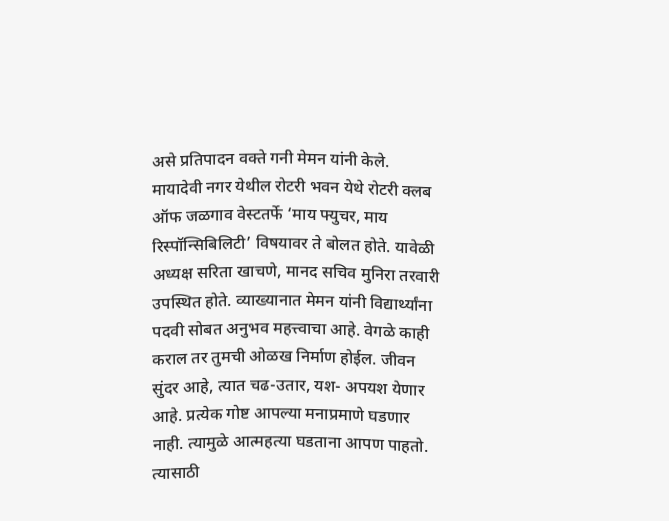असे प्रतिपादन वक्ते गनी मेमन यांनी केले. मायादेवी नगर येथील रोटरी भवन येथे रोटरी क्लब ऑफ जळगाव वेस्टतर्फे ‘माय फ्युचर, माय रिस्पॉन्सिबिलिटी’ विषयावर ते बोलत होते. यावेळी अध्यक्ष सरिता खाचणे, मानद सचिव मुनिरा तरवारी उपस्थित होते. व्याख्यानात मेमन यांनी विद्यार्थ्यांना पदवी सोबत अनुभव महत्त्वाचा आहे. वेगळे काही कराल तर तुमची ओळख निर्माण होईल. जीवन सुंदर आहे, त्यात चढ-उतार, यश- अपयश येणार आहे. प्रत्येक गोष्ट आपल्या मनाप्रमाणे घडणार नाही. त्यामुळे आत्महत्या घडताना आपण पाहतो. त्यासाठी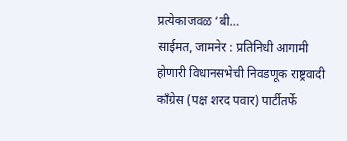प्रत्येकाजवळ ‘बी…
साईमत, जामनेर : प्रतिनिधी आगामी होणारी विधानसभेची निवडणूक राष्ट्रवादी काँग्रेस (पक्ष शरद पवार) पार्टीतर्फे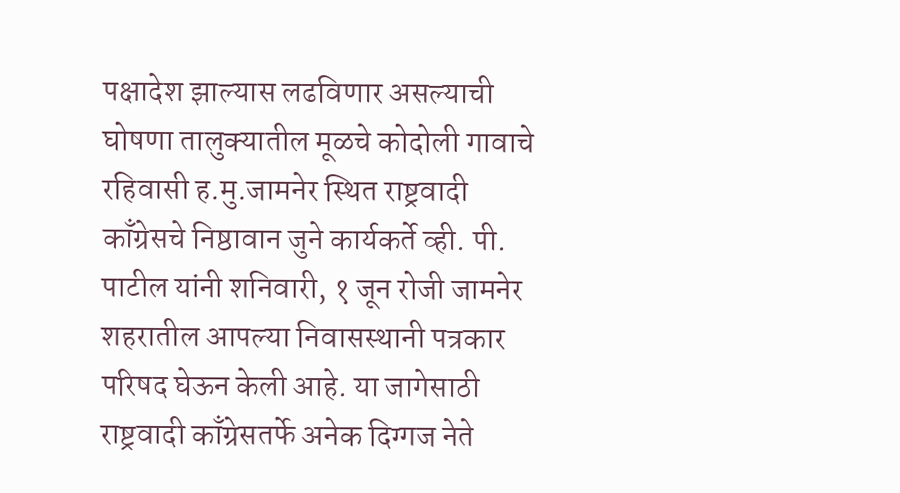पक्षादेश झाल्यास लढविणार असल्याची घोषणा तालुक्यातील मूळचे कोदोली गावाचे रहिवासी ह.मु.जामनेर स्थित राष्ट्रवादी काँग्रेसचे निष्ठावान जुने कार्यकर्ते व्ही. पी. पाटील यांनी शनिवारी, १ जून रोजी जामनेर शहरातील आपल्या निवासस्थानी पत्रकार परिषद घेऊन केली आहे. या जागेसाठी राष्ट्रवादी काँग्रेसतर्फे अनेक दिग्गज नेते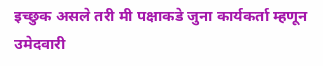इच्छुक असले तरी मी पक्षाकडे जुना कार्यकर्ता म्हणून उमेदवारी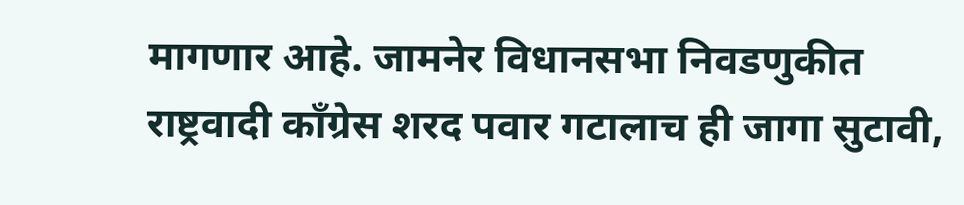मागणार आहे. जामनेर विधानसभा निवडणुकीत राष्ट्रवादी काँग्रेस शरद पवार गटालाच ही जागा सुटावी,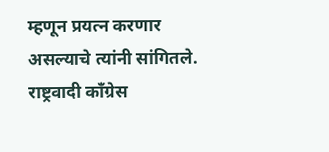म्हणून प्रयत्न करणार असल्याचे त्यांनी सांगितले. राष्ट्रवादी काँग्रेस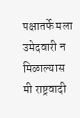पक्षातर्फे मला उमेदवारी न मिळाल्यास मी राष्ट्रवादी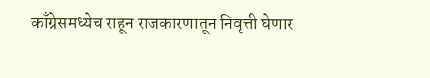काँग्रेसमध्येच राहून राजकारणातून निवृत्ती घेणार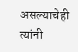असल्याचेही त्यांनी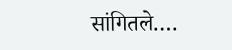सांगितले.…